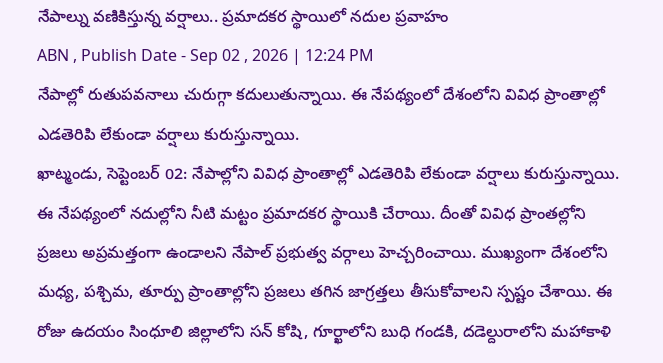నేపాల్ను వణికిస్తున్న వర్షాలు.. ప్రమాదకర స్థాయిలో నదుల ప్రవాహం
ABN , Publish Date - Sep 02 , 2026 | 12:24 PM
నేపాల్లో రుతుపవనాలు చురుగ్గా కదులుతున్నాయి. ఈ నేపథ్యంలో దేశంలోని వివిధ ప్రాంతాల్లో ఎడతెరిపి లేకుండా వర్షాలు కురుస్తున్నాయి.
ఖాట్మండు, సెప్టెంబర్ 02: నేపాల్లోని వివిధ ప్రాంతాల్లో ఎడతెరిపి లేకుండా వర్షాలు కురుస్తున్నాయి. ఈ నేపథ్యంలో నదుల్లోని నీటి మట్టం ప్రమాదకర స్థాయికి చేరాయి. దీంతో వివిధ ప్రాంతల్లోని ప్రజలు అప్రమత్తంగా ఉండాలని నేపాల్ ప్రభుత్వ వర్గాలు హెచ్చరించాయి. ముఖ్యంగా దేశంలోని మధ్య, పశ్చిమ, తూర్పు ప్రాంతాల్లోని ప్రజలు తగిన జాగ్రత్తలు తీసుకోవాలని స్పష్టం చేశాయి. ఈ రోజు ఉదయం సింధూలి జిల్లాలోని సన్ కోషి, గూర్ఖాలోని బుధి గండకి, దడెల్దురాలోని మహాకాళి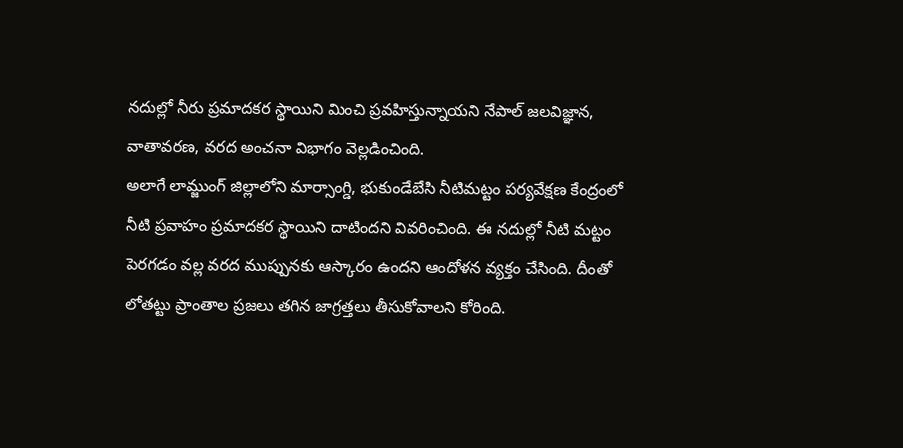నదుల్లో నీరు ప్రమాదకర స్థాయిని మించి ప్రవహిస్తున్నాయని నేపాల్ జలవిజ్ఞాన, వాతావరణ, వరద అంచనా విభాగం వెల్లడించింది.
అలాగే లామ్జుంగ్ జిల్లాలోని మార్సాంగ్డి, భుకుండేబేసి నీటిమట్టం పర్యవేక్షణ కేంద్రంలో నీటి ప్రవాహం ప్రమాదకర స్థాయిని దాటిందని వివరించింది. ఈ నదుల్లో నీటి మట్టం పెరగడం వల్ల వరద ముప్పునకు ఆస్కారం ఉందని ఆందోళన వ్యక్తం చేసింది. దీంతో లోతట్టు ప్రాంతాల ప్రజలు తగిన జాగ్రత్తలు తీసుకోవాలని కోరింది.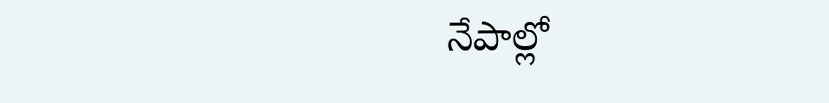నేపాల్లో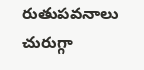రుతుపవనాలు చురుగ్గా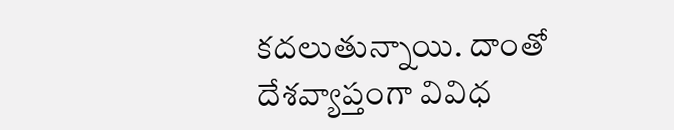కదలుతున్నాయి. దాంతో దేశవ్యాప్తంగా వివిధ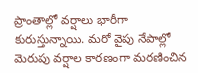ప్రాంతాల్లో వర్షాలు భారీగా కురుస్తున్నాయి. మరో వైపు నేపాల్లో మెరుపు వర్షాల కారణంగా మరణించిన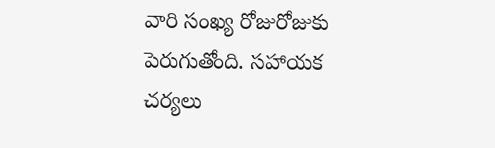వారి సంఖ్య రోజురోజుకు పెరుగుతోంది. సహాయక చర్యలు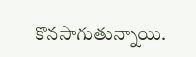కొనసాగుతున్నాయి.